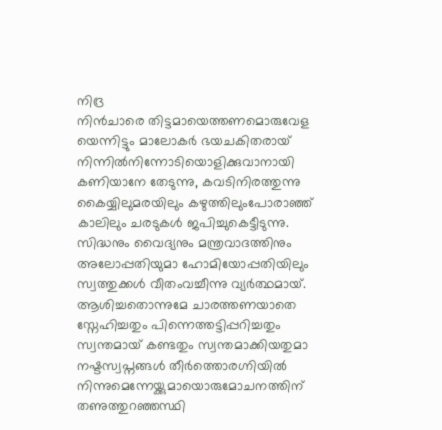നിദ്ര
നിൻചാരെ തിട്ടമായെത്തണമൊരുവേള
യെന്നിട്ടും മാലോകർ ഭയചകിതരായ്
നിന്നിൽനിന്നോടിയൊളിക്കുവാനായി
കണിയാനേ തേടുന്നു, കവടിനിരത്തുന്നു
കൈയ്യിലുമരയിലും കഴുത്തിലുംപോരാഞ്ഞ്
കാലിലും ചരടുകൾ ജപിച്ചുകെട്ടീടുന്നു.
സിദ്ധനും വൈദ്യനും മന്ത്രവാദത്തിനും
അലോപ്പതിയുമാ ഹോമിയോപ്പതിയിലും
സ്വത്തുക്കൾ വീതംവച്ചീന്നു വ്യർത്ഥമായ്.
ആശിച്ചതൊന്നുമേ ചാരത്തണയാതെ
സ്നേഹിച്ചതും പിന്നെത്തട്ടിപ്പറിച്ചതും
സ്വന്തമായ് കണ്ടതും സ്വന്തമാക്കിയതുമാ
നഷ്ടസ്വപ്നങ്ങൾ തീർത്തൊരഗ്നിയിൽ
നിന്നുമെന്നേയ്ക്കുമായൊരുമോചനത്തിന്
തണുത്തുറഞ്ഞസ്ഥി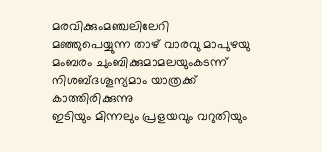മരവിക്കുംമഞ്ചലിലേറി
മഞ്ഞുപെയ്യുന്ന താഴ് വാരവു മാപുഴയു
മംബരം ചുംബിക്കുമാമലയുംകടന്ന്
നിശബ്ദശൂന്യമാം യാത്രക്ക് കാത്തിരിക്കുന്നു
ഇടിയും മിന്നലും പ്രളയവും വറുതിയും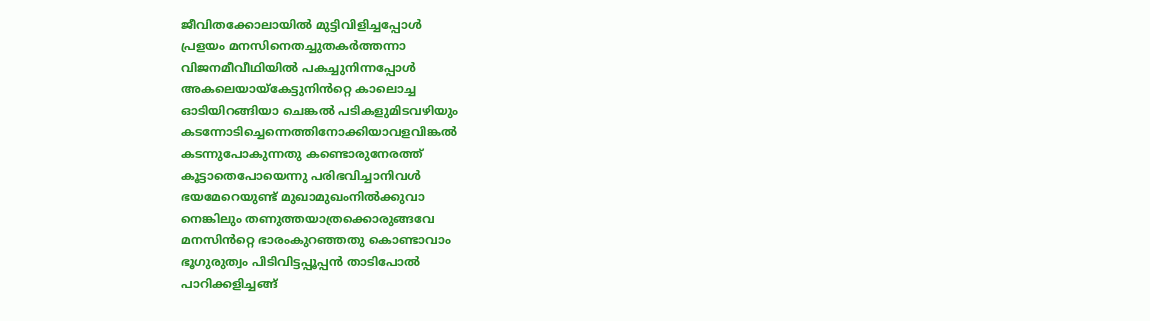ജീവിതക്കോലായിൽ മുട്ടിവിളിച്ചപ്പോൾ
പ്രളയം മനസിനെതച്ചുതകർത്തന്നാ
വിജനമീവീഥിയിൽ പകച്ചുനിന്നപ്പോൾ
അകലെയായ്കേട്ടുനിൻറ്റെ കാലൊച്ച
ഓടിയിറങ്ങിയാ ചെങ്കൽ പടികളുമിടവഴിയും
കടന്നോടിച്ചെന്നെത്തിനോക്കിയാവളവിങ്കൽ
കടന്നുപോകുന്നതു കണ്ടൊരുനേരത്ത്
കൂട്ടാതെപോയെന്നു പരിഭവിച്ചാനിവൾ
ഭയമേറെയുണ്ട് മുഖാമുഖംനിൽക്കുവാ
നെങ്കിലും തണുത്തയാത്രക്കൊരുങ്ങവേ
മനസിൻറ്റെ ഭാരംകുറഞ്ഞതു കൊണ്ടാവാം
ഭൂഗുരുത്വം പിടിവിട്ടപ്പൂപ്പൻ താടിപോൽ
പാറിക്കളിച്ചങ്ങ്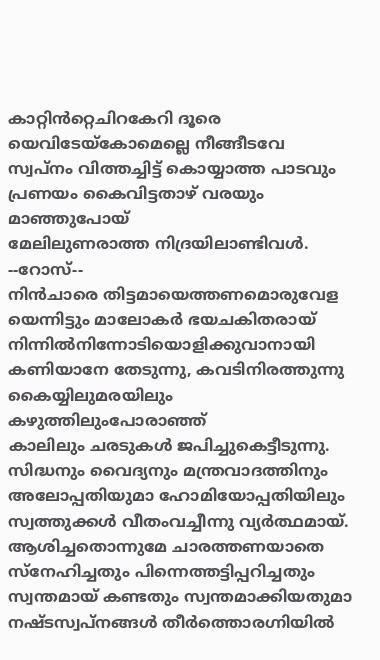കാറ്റിൻറ്റെചിറകേറി ദൂരെ
യെവിടേയ്കോമെല്ലെ നീങ്ങീടവേ
സ്വപ്നം വിത്തച്ചിട്ട് കൊയ്യാത്ത പാടവും
പ്രണയം കൈവിട്ടതാഴ് വരയും മാഞ്ഞുപോയ്
മേലിലുണരാത്ത നിദ്രയിലാണ്ടിവൾ.
--റോസ്--
നിൻചാരെ തിട്ടമായെത്തണമൊരുവേള
യെന്നിട്ടും മാലോകർ ഭയചകിതരായ്
നിന്നിൽനിന്നോടിയൊളിക്കുവാനായി
കണിയാനേ തേടുന്നു, കവടിനിരത്തുന്നു
കൈയ്യിലുമരയിലും കഴുത്തിലുംപോരാഞ്ഞ്
കാലിലും ചരടുകൾ ജപിച്ചുകെട്ടീടുന്നു.
സിദ്ധനും വൈദ്യനും മന്ത്രവാദത്തിനും
അലോപ്പതിയുമാ ഹോമിയോപ്പതിയിലും
സ്വത്തുക്കൾ വീതംവച്ചീന്നു വ്യർത്ഥമായ്.
ആശിച്ചതൊന്നുമേ ചാരത്തണയാതെ
സ്നേഹിച്ചതും പിന്നെത്തട്ടിപ്പറിച്ചതും
സ്വന്തമായ് കണ്ടതും സ്വന്തമാക്കിയതുമാ
നഷ്ടസ്വപ്നങ്ങൾ തീർത്തൊരഗ്നിയിൽ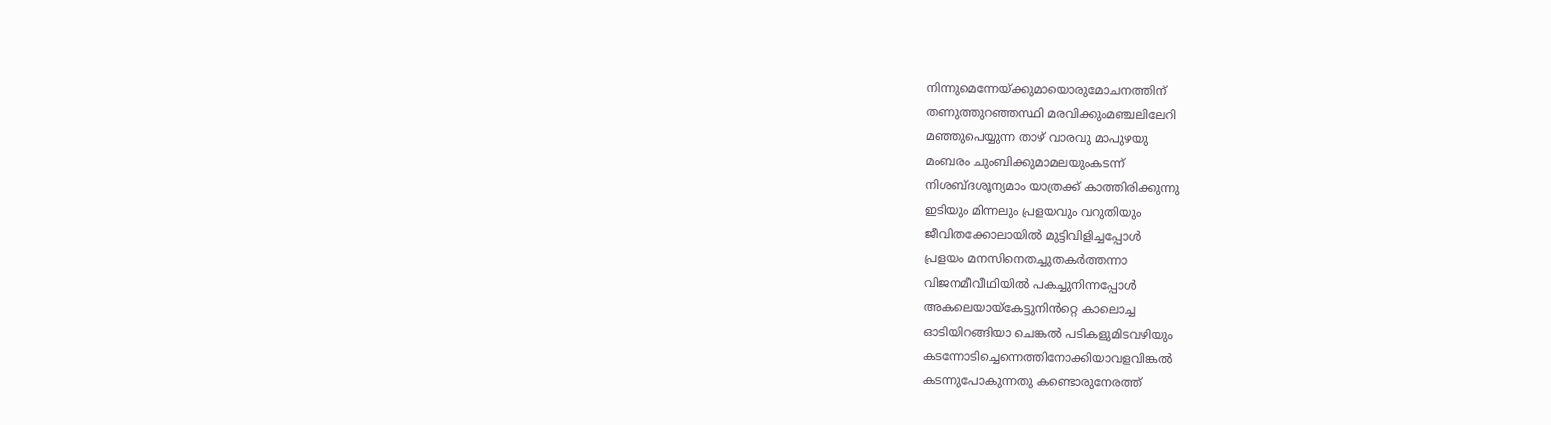നിന്നുമെന്നേയ്ക്കുമായൊരുമോചനത്തിന്
തണുത്തുറഞ്ഞസ്ഥി മരവിക്കുംമഞ്ചലിലേറി
മഞ്ഞുപെയ്യുന്ന താഴ് വാരവു മാപുഴയു
മംബരം ചുംബിക്കുമാമലയുംകടന്ന്
നിശബ്ദശൂന്യമാം യാത്രക്ക് കാത്തിരിക്കുന്നു
ഇടിയും മിന്നലും പ്രളയവും വറുതിയും
ജീവിതക്കോലായിൽ മുട്ടിവിളിച്ചപ്പോൾ
പ്രളയം മനസിനെതച്ചുതകർത്തന്നാ
വിജനമീവീഥിയിൽ പകച്ചുനിന്നപ്പോൾ
അകലെയായ്കേട്ടുനിൻറ്റെ കാലൊച്ച
ഓടിയിറങ്ങിയാ ചെങ്കൽ പടികളുമിടവഴിയും
കടന്നോടിച്ചെന്നെത്തിനോക്കിയാവളവിങ്കൽ
കടന്നുപോകുന്നതു കണ്ടൊരുനേരത്ത്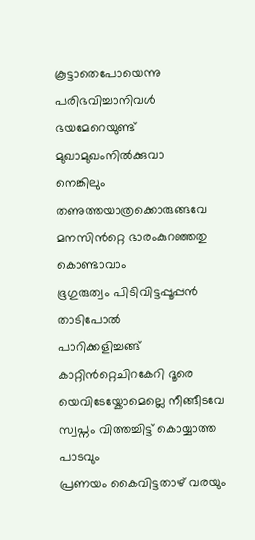കൂട്ടാതെപോയെന്നു പരിഭവിച്ചാനിവൾ
ഭയമേറെയുണ്ട് മുഖാമുഖംനിൽക്കുവാ
നെങ്കിലും തണുത്തയാത്രക്കൊരുങ്ങവേ
മനസിൻറ്റെ ഭാരംകുറഞ്ഞതു കൊണ്ടാവാം
ഭൂഗുരുത്വം പിടിവിട്ടപ്പൂപ്പൻ താടിപോൽ
പാറിക്കളിച്ചങ്ങ് കാറ്റിൻറ്റെചിറകേറി ദൂരെ
യെവിടേയ്കോമെല്ലെ നീങ്ങീടവേ
സ്വപ്നം വിത്തച്ചിട്ട് കൊയ്യാത്ത പാടവും
പ്രണയം കൈവിട്ടതാഴ് വരയും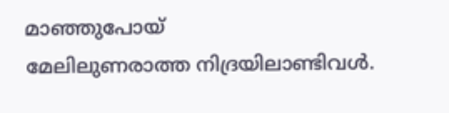മാഞ്ഞുപോയ്
മേലിലുണരാത്ത നിദ്രയിലാണ്ടിവൾ.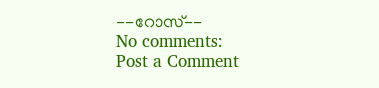--റോസ്--
No comments:
Post a Comment